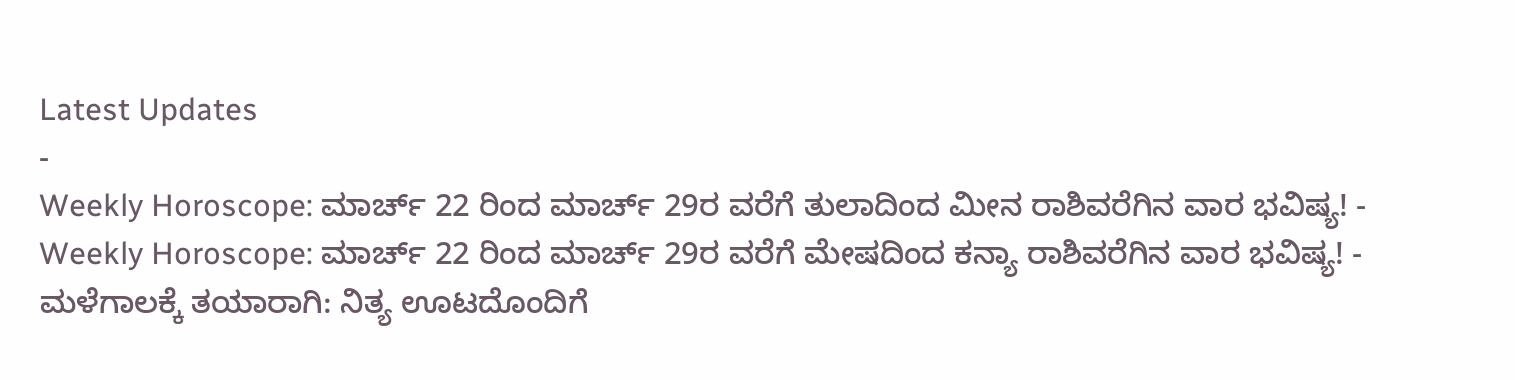Latest Updates
-
Weekly Horoscope: ಮಾರ್ಚ್ 22 ರಿಂದ ಮಾರ್ಚ್ 29ರ ವರೆಗೆ ತುಲಾದಿಂದ ಮೀನ ರಾಶಿವರೆಗಿನ ವಾರ ಭವಿಷ್ಯ! -
Weekly Horoscope: ಮಾರ್ಚ್ 22 ರಿಂದ ಮಾರ್ಚ್ 29ರ ವರೆಗೆ ಮೇಷದಿಂದ ಕನ್ಯಾ ರಾಶಿವರೆಗಿನ ವಾರ ಭವಿಷ್ಯ! -
ಮಳೆಗಾಲಕ್ಕೆ ತಯಾರಾಗಿ: ನಿತ್ಯ ಊಟದೊಂದಿಗೆ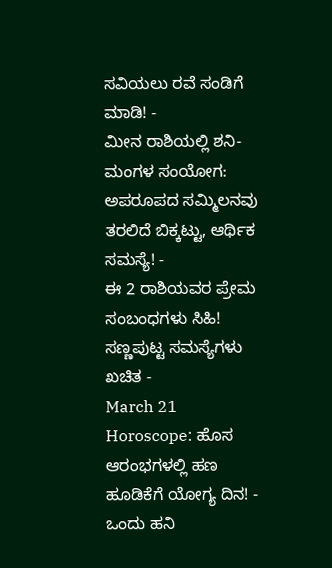ಸವಿಯಲು ರವೆ ಸಂಡಿಗೆ ಮಾಡಿ! -
ಮೀನ ರಾಶಿಯಲ್ಲಿ ಶನಿ-ಮಂಗಳ ಸಂಯೋಗ: ಅಪರೂಪದ ಸಮ್ಮಿಲನವು ತರಲಿದೆ ಬಿಕ್ಕಟ್ಟು, ಆರ್ಥಿಕ ಸಮಸ್ಯೆ! -
ಈ 2 ರಾಶಿಯವರ ಪ್ರೇಮ ಸಂಬಂಧಗಳು ಸಿಹಿ! ಸಣ್ಣಪುಟ್ಟ ಸಮಸ್ಯೆಗಳು ಖಚಿತ -
March 21 Horoscope: ಹೊಸ ಆರಂಭಗಳಲ್ಲಿ ಹಣ ಹೂಡಿಕೆಗೆ ಯೋಗ್ಯ ದಿನ! -
ಒಂದು ಹನಿ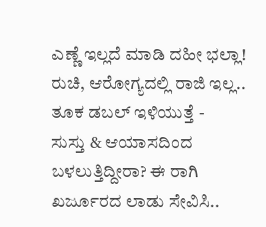ಎಣ್ಣೆ ಇಲ್ಲದೆ ಮಾಡಿ ದಹೀ ಭಲ್ಲಾ! ರುಚಿ, ಆರೋಗ್ಯದಲ್ಲಿ ರಾಜಿ ಇಲ್ಲ.. ತೂಕ ಡಬಲ್ ಇಳಿಯುತ್ತೆ -
ಸುಸ್ತು & ಆಯಾಸದಿಂದ ಬಳಲುತ್ತಿದ್ದೀರಾ? ಈ ರಾಗಿ ಖರ್ಜೂರದ ಲಾಡು ಸೇವಿಸಿ..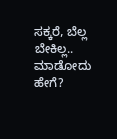ಸಕ್ಕರೆ, ಬೆಲ್ಲ ಬೇಕಿಲ್ಲ.. ಮಾಡೋದು ಹೇಗೆ?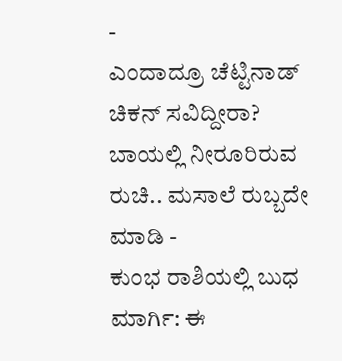-
ಎಂದಾದ್ರೂ ಚೆಟ್ಟಿನಾಡ್ ಚಿಕನ್ ಸವಿದ್ದೀರಾ? ಬಾಯಲ್ಲಿ ನೀರೂರಿರುವ ರುಚಿ.. ಮಸಾಲೆ ರುಬ್ಬದೇ ಮಾಡಿ -
ಕುಂಭ ರಾಶಿಯಲ್ಲಿ ಬುಧ ಮಾರ್ಗಿ: ಈ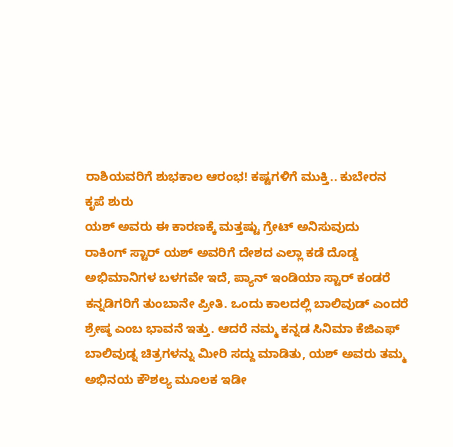ರಾಶಿಯವರಿಗೆ ಶುಭಕಾಲ ಆರಂಭ! ಕಷ್ಟಗಳಿಗೆ ಮುಕ್ತಿ.. ಕುಬೇರನ ಕೃಪೆ ಶುರು
ಯಶ್ ಅವರು ಈ ಕಾರಣಕ್ಕೆ ಮತ್ತಷ್ಟು ಗ್ರೇಟ್ ಅನಿಸುವುದು
ರಾಕಿಂಗ್ ಸ್ಟಾರ್ ಯಶ್ ಅವರಿಗೆ ದೇಶದ ಎಲ್ಲಾ ಕಡೆ ದೊಡ್ಡ ಅಭಿಮಾನಿಗಳ ಬಳಗವೇ ಇದೆ, ಪ್ಯಾನ್ ಇಂಡಿಯಾ ಸ್ಟಾರ್ ಕಂಡರೆ ಕನ್ನಡಿಗರಿಗೆ ತುಂಬಾನೇ ಪ್ರೀತಿ. ಒಂದು ಕಾಲದಲ್ಲಿ ಬಾಲಿವುಡ್ ಎಂದರೆ ಶ್ರೇಷ್ಠ ಎಂಬ ಭಾವನೆ ಇತ್ತು. ಆದರೆ ನಮ್ಮ ಕನ್ನಡ ಸಿನಿಮಾ ಕೆಜಿಎಫ್ ಬಾಲಿವುಡ್ನ ಚಿತ್ರಗಳನ್ನು ಮೀರಿ ಸದ್ದು ಮಾಡಿತು, ಯಶ್ ಅವರು ತಮ್ಮ ಅಭಿನಯ ಕೌಶಲ್ಯ ಮೂಲಕ ಇಡೀ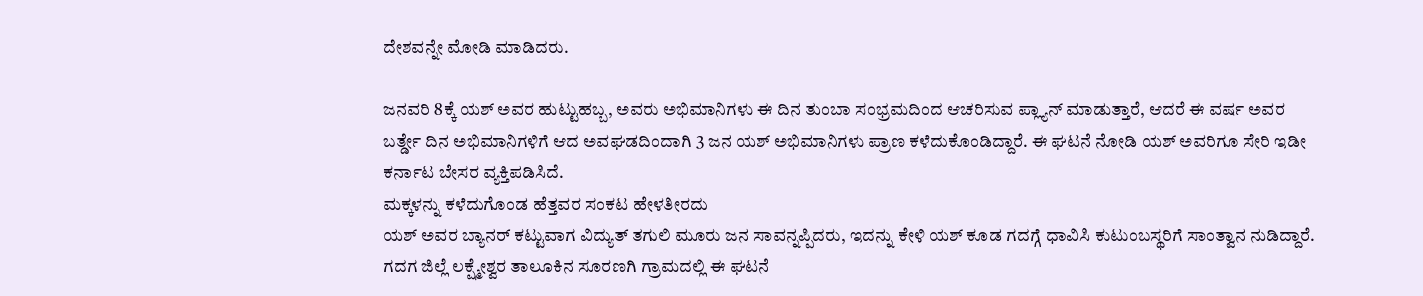ದೇಶವನ್ನೇ ಮೋಡಿ ಮಾಡಿದರು.

ಜನವರಿ 8ಕ್ಕೆ ಯಶ್ ಅವರ ಹುಟ್ಟುಹಬ್ಬ, ಅವರು ಅಭಿಮಾನಿಗಳು ಈ ದಿನ ತುಂಬಾ ಸಂಭ್ರಮದಿಂದ ಆಚರಿಸುವ ಪ್ಲ್ಯಾನ್ ಮಾಡುತ್ತಾರೆ, ಆದರೆ ಈ ವರ್ಷ ಅವರ ಬರ್ತ್ಡೇ ದಿನ ಅಭಿಮಾನಿಗಳಿಗೆ ಆದ ಅವಘಡದಿಂದಾಗಿ 3 ಜನ ಯಶ್ ಅಭಿಮಾನಿಗಳು ಪ್ರಾಣ ಕಳೆದುಕೊಂಡಿದ್ದಾರೆ. ಈ ಘಟನೆ ನೋಡಿ ಯಶ್ ಅವರಿಗೂ ಸೇರಿ ಇಡೀ ಕರ್ನಾಟ ಬೇಸರ ವ್ಯಕ್ತಿಪಡಿಸಿದೆ.
ಮಕ್ಕಳನ್ನು ಕಳೆದುಗೊಂಡ ಹೆತ್ತವರ ಸಂಕಟ ಹೇಳತೀರದು
ಯಶ್ ಅವರ ಬ್ಯಾನರ್ ಕಟ್ಟುವಾಗ ವಿದ್ಯುತ್ ತಗುಲಿ ಮೂರು ಜನ ಸಾವನ್ನಪ್ಪಿದರು, ಇದನ್ನು ಕೇಳಿ ಯಶ್ ಕೂಡ ಗದಗ್ಗೆ ಧಾವಿಸಿ ಕುಟುಂಬಸ್ಥರಿಗೆ ಸಾಂತ್ವಾನ ನುಡಿದ್ದಾರೆ.
ಗದಗ ಜಿಲ್ಲೆ ಲಕ್ಷ್ಮೇಶ್ವರ ತಾಲೂಕಿನ ಸೂರಣಗಿ ಗ್ರಾಮದಲ್ಲಿ ಈ ಘಟನೆ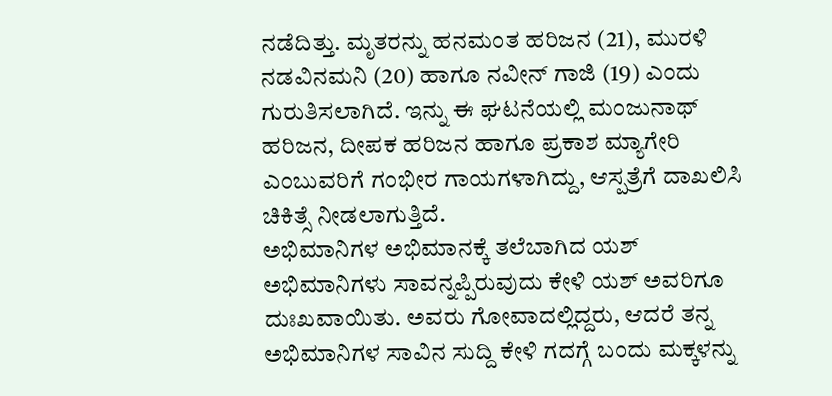ನಡೆದಿತ್ತು. ಮೃತರನ್ನು ಹನಮಂತ ಹರಿಜನ (21), ಮುರಳಿ ನಡವಿನಮನಿ (20) ಹಾಗೂ ನವೀನ್ ಗಾಜಿ (19) ಎಂದು ಗುರುತಿಸಲಾಗಿದೆ. ಇನ್ನು ಈ ಘಟನೆಯಲ್ಲಿ ಮಂಜುನಾಥ್ ಹರಿಜನ, ದೀಪಕ ಹರಿಜನ ಹಾಗೂ ಪ್ರಕಾಶ ಮ್ಯಾಗೇರಿ ಎಂಬುವರಿಗೆ ಗಂಭೀರ ಗಾಯಗಳಾಗಿದ್ದು, ಆಸ್ಪತ್ರೆಗೆ ದಾಖಲಿಸಿ ಚಿಕಿತ್ಸೆ ನೀಡಲಾಗುತ್ತಿದೆ.
ಅಭಿಮಾನಿಗಳ ಅಭಿಮಾನಕ್ಕೆ ತಲೆಬಾಗಿದ ಯಶ್
ಅಭಿಮಾನಿಗಳು ಸಾವನ್ನಪ್ಪಿರುವುದು ಕೇಳಿ ಯಶ್ ಅವರಿಗೂ ದುಃಖವಾಯಿತು. ಅವರು ಗೋವಾದಲ್ಲಿದ್ದರು, ಆದರೆ ತನ್ನ ಅಭಿಮಾನಿಗಳ ಸಾವಿನ ಸುದ್ದಿ ಕೇಳಿ ಗದಗ್ಗೆ ಬಂದು ಮಕ್ಕಳನ್ನು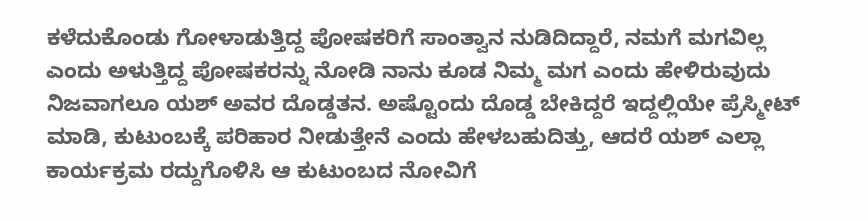ಕಳೆದುಕೊಂಡು ಗೋಳಾಡುತ್ತಿದ್ದ ಪೋಷಕರಿಗೆ ಸಾಂತ್ವಾನ ನುಡಿದಿದ್ದಾರೆ, ನಮಗೆ ಮಗವಿಲ್ಲ ಎಂದು ಅಳುತ್ತಿದ್ದ ಪೋಷಕರನ್ನು ನೋಡಿ ನಾನು ಕೂಡ ನಿಮ್ಮ ಮಗ ಎಂದು ಹೇಳಿರುವುದು ನಿಜವಾಗಲೂ ಯಶ್ ಅವರ ದೊಡ್ಡತನ. ಅಷ್ಟೊಂದು ದೊಡ್ಡ ಬೇಕಿದ್ದರೆ ಇದ್ದಲ್ಲಿಯೇ ಪ್ರೆಸ್ಮೀಟ್ ಮಾಡಿ, ಕುಟುಂಬಕ್ಕೆ ಪರಿಹಾರ ನೀಡುತ್ತೇನೆ ಎಂದು ಹೇಳಬಹುದಿತ್ತು, ಆದರೆ ಯಶ್ ಎಲ್ಲಾ ಕಾರ್ಯಕ್ರಮ ರದ್ದುಗೊಳಿಸಿ ಆ ಕುಟುಂಬದ ನೋವಿಗೆ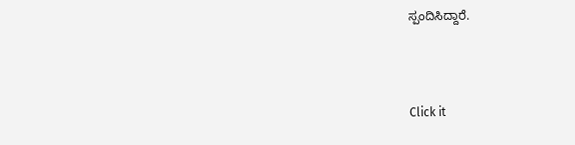ಸ್ಪಂದಿಸಿದ್ದಾರೆ.



Click it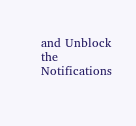and Unblock the Notifications